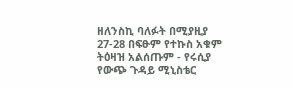ዘለንስኪ ባለፉት በሚያዚያ 27-28 በፍፁም የተኩስ አቁም ትዕዛዝ አልሰጡም - የሩሲያ የውጭ ጉዳይ ሚኒስቴር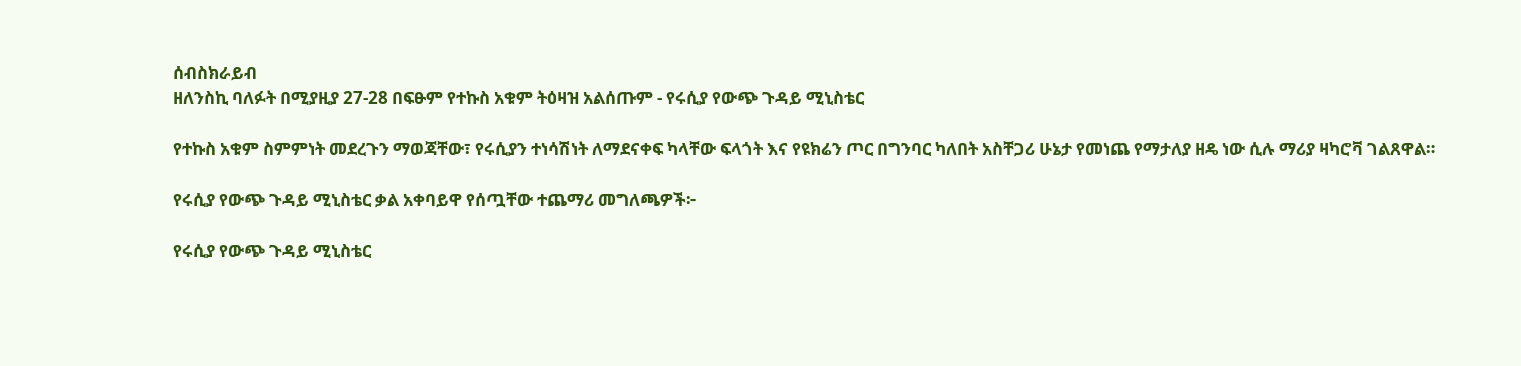ሰብስክራይብ
ዘለንስኪ ባለፉት በሚያዚያ 27-28 በፍፁም የተኩስ አቁም ትዕዛዝ አልሰጡም - የሩሲያ የውጭ ጉዳይ ሚኒስቴር

የተኩስ አቁም ስምምነት መደረጉን ማወጃቸው፣ የሩሲያን ተነሳሽነት ለማደናቀፍ ካላቸው ፍላጎት እና የዩክሬን ጦር በግንባር ካለበት አስቸጋሪ ሁኔታ የመነጨ የማታለያ ዘዴ ነው ሲሉ ማሪያ ዛካሮቫ ገልጸዋል።

የሩሲያ የውጭ ጉዳይ ሚኒስቴር ቃል አቀባይዋ የሰጧቸው ተጨማሪ መግለጫዎች፦

የሩሲያ የውጭ ጉዳይ ሚኒስቴር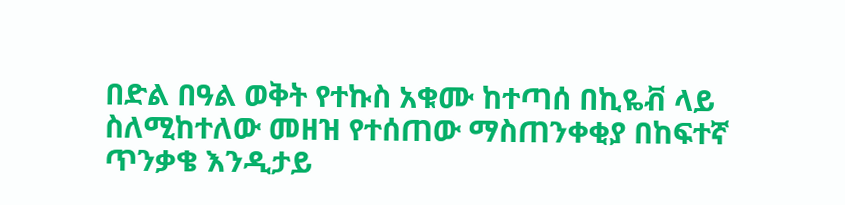በድል በዓል ወቅት የተኩስ አቁሙ ከተጣሰ በኪዬቭ ላይ ስለሚከተለው መዘዝ የተሰጠው ማስጠንቀቂያ በከፍተኛ ጥንቃቄ እንዲታይ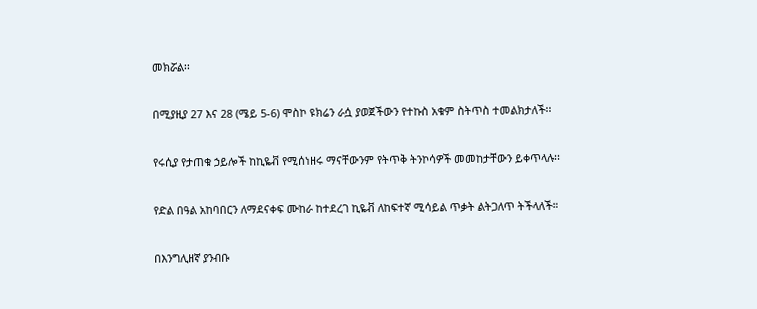መክሯል፡፡

በሚያዚያ 27 እና 28 (ሜይ 5-6) ሞስኮ ዩክሬን ራሷ ያወጀችውን የተኩስ አቁም ስትጥስ ተመልክታለች፡፡

የሩሲያ የታጠቁ ኃይሎች ከኪዬቭ የሚሰነዘሩ ማናቸውንም የትጥቅ ትንኮሳዎች መመከታቸውን ይቀጥላሉ፡፡

የድል በዓል አከባበርን ለማደናቀፍ ሙከራ ከተደረገ ኪዬቭ ለከፍተኛ ሚሳይል ጥቃት ልትጋለጥ ትችላለች።

በእንግሊዘኛ ያንብቡ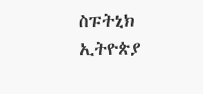ስፑትኒክ ኢትዮጵያ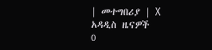| መተግበሪያ | X
አዳዲስ ዜናዎች
0